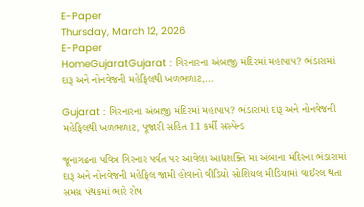E-Paper
Thursday, March 12, 2026
E-Paper
HomeGujaratGujarat : ગિરનારના અંબાજી મંદિરમાં મહાપાપ? ભંડારામાં દારૂ અને નોનવેજની મહેફિલથી ખળભળાટ,...

Gujarat : ગિરનારના અંબાજી મંદિરમાં મહાપાપ? ભંડારામાં દારૂ અને નોનવેજની મહેફિલથી ખળભળાટ, પૂજારી સહિત 11 કર્મી સસ્પેન્ડ

જૂનાગઢના પવિત્ર ગિરનાર પર્વત પર આવેલા આદ્યશક્તિ મા અંબાના મંદિરના ભંડારામાં દારૂ અને નોનવેજની મહેફિલ જામી હોવાનો વીડિયો સોશિયલ મીડિયામાં વાઈરલ થતા સમગ્ર પંથકમાં ભારે રોષ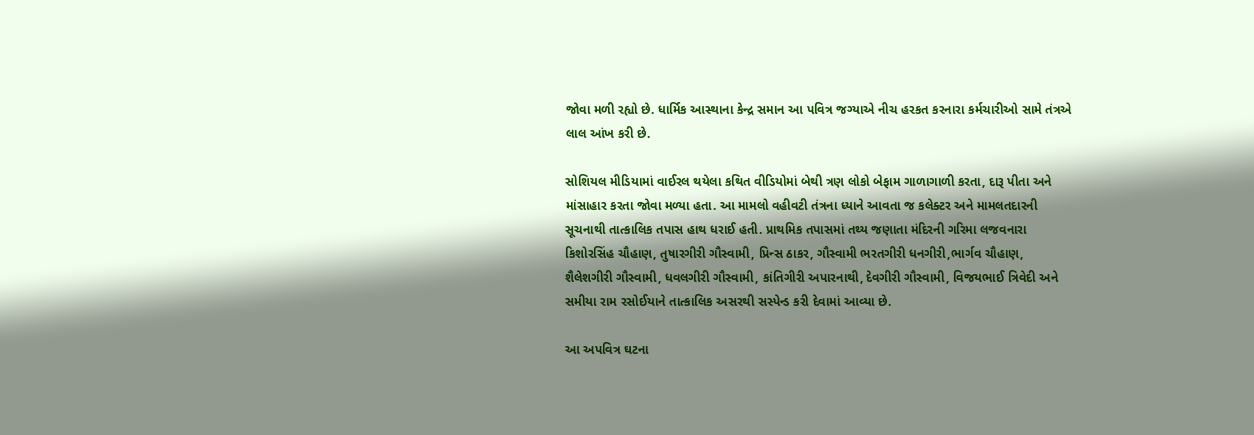જોવા મળી રહ્યો છે. ધાર્મિક આસ્થાના કેન્દ્ર સમાન આ પવિત્ર જગ્યાએ નીચ હરકત કરનારા કર્મચારીઓ સામે તંત્રએ લાલ આંખ કરી છે.

સોશિયલ મીડિયામાં વાઈરલ થયેલા કથિત વીડિયોમાં બેથી ત્રણ લોકો બેફામ ગાળાગાળી કરતા, દારૂ પીતા અને માંસાહાર કરતા જોવા મળ્યા હતા. આ મામલો વહીવટી તંત્રના ધ્યાને આવતા જ કલેક્ટર અને મામલતદારની સૂચનાથી તાત્કાલિક તપાસ હાથ ધરાઈ હતી. પ્રાથમિક તપાસમાં તથ્ય જણાતા મંદિરની ગરિમા લજવનારા કિશોરસિંહ ચૌહાણ, તુષારગીરી ગૌસ્વામી, પ્રિન્સ ઠાકર, ગૌસ્વામી ભરતગીરી ધનગીરી,ભાર્ગવ ચૌહાણ, શૈલેશગીરી ગૌસ્વામી, ધવલગીરી ગૌસ્વામી, કાંતિગીરી અપારનાથી, દેવગીરી ગૌસ્વામી, વિજયભાઈ ત્રિવેદી અને સમીયા રામ રસોઈયાને તાત્કાલિક અસરથી સસ્પેન્ડ કરી દેવામાં આવ્યા છે.

આ અપવિત્ર ઘટના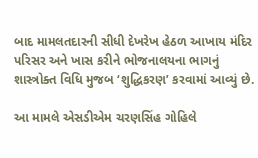બાદ મામલતદારની સીધી દેખરેખ હેઠળ આખાય મંદિર પરિસર અને ખાસ કરીને ભોજનાલયના ભાગનું શાસ્ત્રોક્ત વિધિ મુજબ ‘શુદ્ધિકરણ’ કરવામાં આવ્યું છે.

આ મામલે એસડીએમ ચરણસિંહ ગોહિલે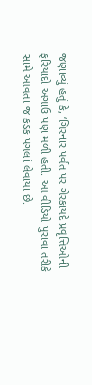જણાવ્યું હતું કે, ‘ગિરનાર પર્વત પર ગેરકાયદે પ્રવૃત્તિઓની ફરિયાદો અગાઉ પણ મળી હતી. આ વીડિયો પુરાવા તરીકે સામે આવતા જ કડક પગલાં લેવાયા છે.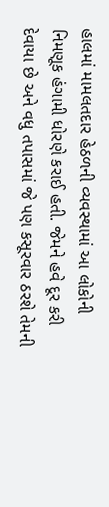હાલમાં મામલતદાર હેઠળની વ્યવસ્થામાં આ લોકોની નિમણૂક હંગામી ધોરણે કરાઈ હતી. જેમને હવે દૂર કરી દેવાયા છે અને વધુ તપાસમાં જે પણ કસૂરવાર ઠરશે તેમની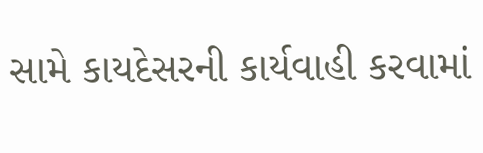સામે કાયદેસરની કાર્યવાહી કરવામાં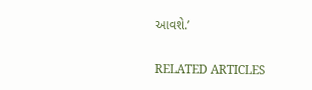આવશે.’

RELATED ARTICLES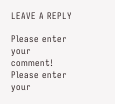LEAVE A REPLY

Please enter your comment!
Please enter your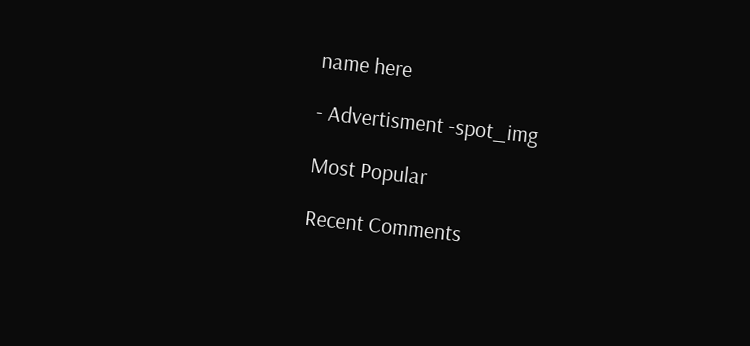name here

- Advertisment -spot_img

Most Popular

Recent Comments